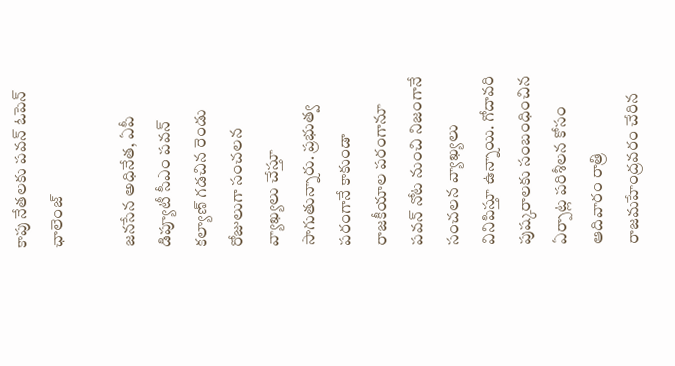కాపు నేతలకు పవన్ ఓపెన్ ఛాలెంజ్

జనసేన అధినేత, ఏపీ డిప్యూటీ సీఎం పవన్ కల్యాణ్ గడచిన రెండు రోజులుగా సంచలన వ్యాఖ్యలు చేస్తూ సాగుతున్నారు. ప్రభుత్వ పరంగానే కాకుండా రాజకీయాల పరంగానూ పవన్ నోట నుంచి నిజంగానే సంచలన వ్యాఖ్యలు వినిపిస్తూ ఉన్నాయి. గోదావరి పుష్కరాలకు సంబంధించిన ఏర్పాట్ల పరిశీలన కోసం ఆదివారం రాత్రి రాజమహేంద్రవరం చేరిన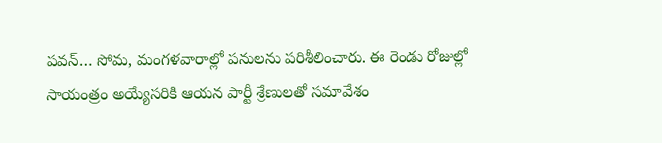పవన్… సోమ, మంగళవారాల్లో పనులను పరిశీలించారు. ఈ రెండు రోజుల్లో సాయంత్రం అయ్యేసరికి ఆయన పార్టీ శ్రేణులతో సమావేశం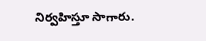నిర్వహిస్తూ సాగారు.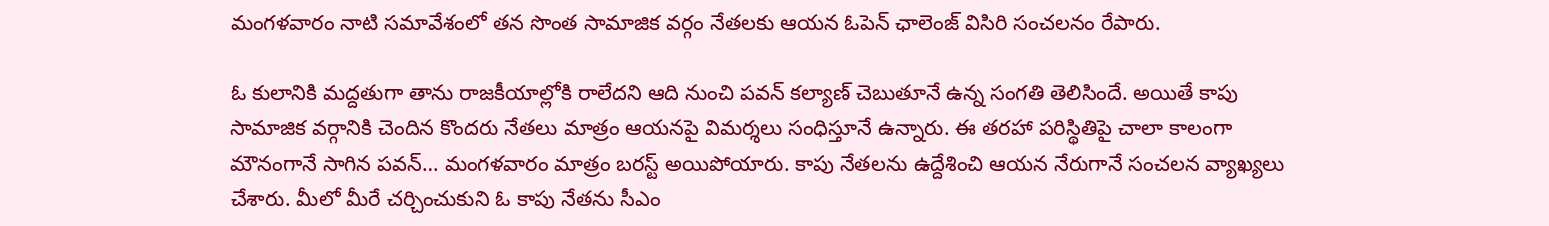మంగళవారం నాటి సమావేశంలో తన సొంత సామాజిక వర్గం నేతలకు ఆయన ఓపెన్ ఛాలెంజ్ విసిరి సంచలనం రేపారు.

ఓ కులానికి మద్దతుగా తాను రాజకీయాల్లోకి రాలేదని ఆది నుంచి పవన్ కల్యాణ్ చెబుతూనే ఉన్న సంగతి తెలిసిందే. అయితే కాపు సామాజిక వర్గానికి చెందిన కొందరు నేతలు మాత్రం ఆయనపై విమర్శలు సంధిస్తూనే ఉన్నారు. ఈ తరహా పరిస్థితిపై చాలా కాలంగా మౌనంగానే సాగిన పవన్… మంగళవారం మాత్రం బరస్ట్ అయిపోయారు. కాపు నేతలను ఉద్దేశించి ఆయన నేరుగానే సంచలన వ్యాఖ్యలు చేశారు. మీలో మీరే చర్చించుకుని ఓ కాపు నేతను సీఎం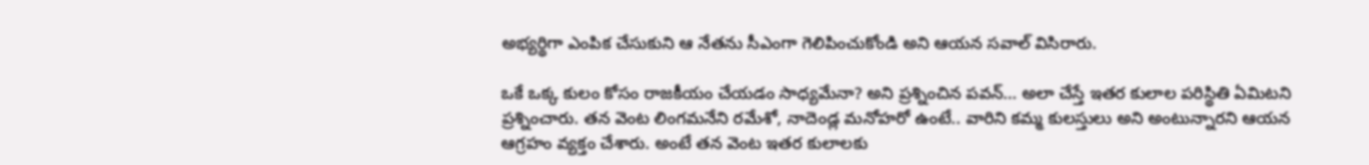అభ్యర్థిగా ఎంపిక చేసుకుని ఆ నేతను సీఎంగా గెలిపించుకోండి అని ఆయన సవాల్ విసిరారు.

ఒకే ఒక్క కులం కోసం రాజకీయం చేయడం సాధ్యమేనా? అని ప్రశ్నించిన పవన్… అలా చేస్తే ఇతర కులాల పరిస్థితి ఏమిటని ప్రశ్నించారు. తన వెంట లింగమనేని రమేశో, నాదెండ్ల మనోహరో ఉంటే.. వారిని కమ్మ కులస్తులు అని అంటున్నారని ఆయన ఆగ్రహం వ్యక్తం చేశారు. అంటే తన వెంట ఇతర కులాలకు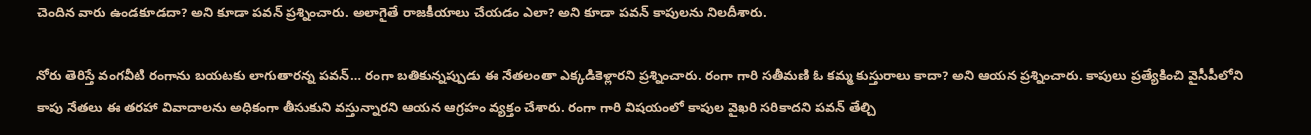చెందిన వారు ఉండకూడదా? అని కూడా పవన్ ప్రశ్నించారు. అలాగైతే రాజకీయాలు చేయడం ఎలా? అని కూడా పవన్ కాపులను నిలదీశారు.

నోరు తెరిస్తే వంగవీటి రంగాను బయటకు లాగుతారన్న పవన్… రంగా బతికున్నప్పుడు ఈ నేతలంతా ఎక్కడికెళ్లారని ప్రశ్నించారు. రంగా గారి సతీమణి ఓ కమ్మ కుస్తురాలు కాదా? అని ఆయన ప్రశ్నించారు. కాపులు ప్రత్యేకించి వైసీపీలోని కాపు నేతలు ఈ తరహా వివాదాలను అధికంగా తీసుకుని వస్తున్నారని ఆయన ఆగ్రహం వ్యక్తం చేశారు. రంగా గారి విషయంలో కాపుల వైఖరి సరికాదని పవన్ తేల్చి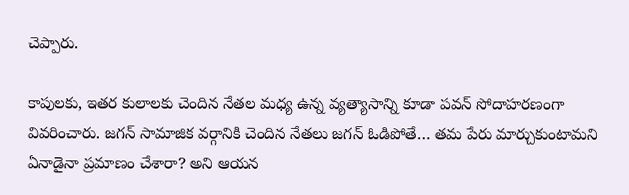చెప్పారు.

కాపులకు, ఇతర కులాలకు చెందిన నేతల మధ్య ఉన్న వ్యత్యాసాన్ని కూడా పవన్ సోదాహరణంగా వివరించారు. జగన్ సామాజిక వర్గానికి చెందిన నేతలు జగన్ ఓడిపోతే… తమ పేరు మార్చుకుంటామని ఏనాడైనా ప్రమాణం చేశారా? అని ఆయన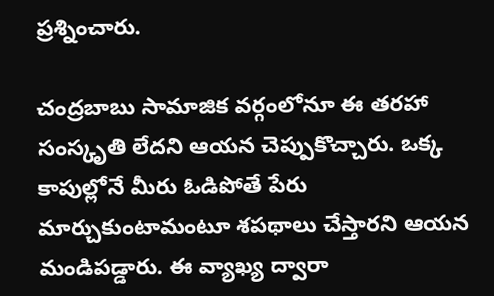ప్రశ్నించారు.

చంద్రబాబు సామాజిక వర్గంలోనూ ఈ తరహా సంస్కృతి లేదని ఆయన చెప్పుకొచ్చారు. ఒక్క కాపుల్లోనే మీరు ఓడిపోతే పేరు మార్చుకుంటామంటూ శపథాలు చేస్తారని ఆయన మండిపడ్డారు. ఈ వ్యాఖ్య ద్వారా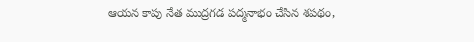ఆయన కాపు నేత ముద్రగడ పద్మనాభం చేసిన శపథం,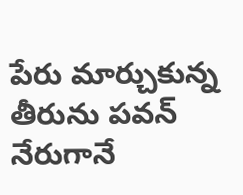పేరు మార్చుకున్న తీరును పవన్ నేరుగానే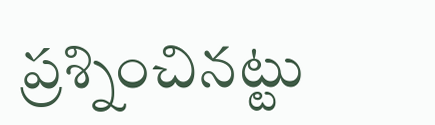ప్రశ్నించినట్టు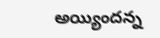అయ్యిందన్న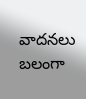వాదనలు బలంగా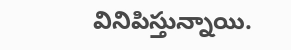వినిపిస్తున్నాయి.